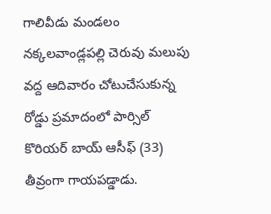గాలివీడు మండలం నక్కలవాండ్లపల్లి చెరువు మలుపు వద్ద ఆదివారం చోటుచేసుకున్న రోడ్డు ప్రమాదంలో పార్సిల్ కొరియర్ బాయ్ ఆసీఫ్ (33) తీవ్రంగా గాయపడ్డాడు.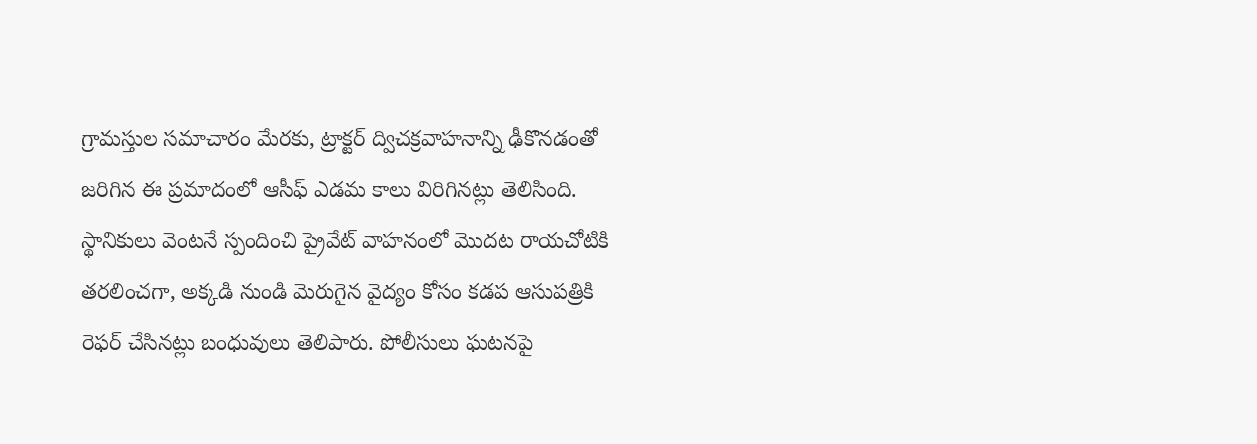గ్రామస్తుల సమాచారం మేరకు, ట్రాక్టర్ ద్విచక్రవాహనాన్ని ఢీకొనడంతో జరిగిన ఈ ప్రమాదంలో ఆసీఫ్ ఎడమ కాలు విరిగినట్లు తెలిసింది. స్థానికులు వెంటనే స్పందించి ప్రైవేట్ వాహనంలో మొదట రాయచోటికి తరలించగా, అక్కడి నుండి మెరుగైన వైద్యం కోసం కడప ఆసుపత్రికి రెఫర్ చేసినట్లు బంధువులు తెలిపారు. పోలీసులు ఘటనపై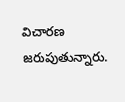విచారణ జరుపుతున్నారు.